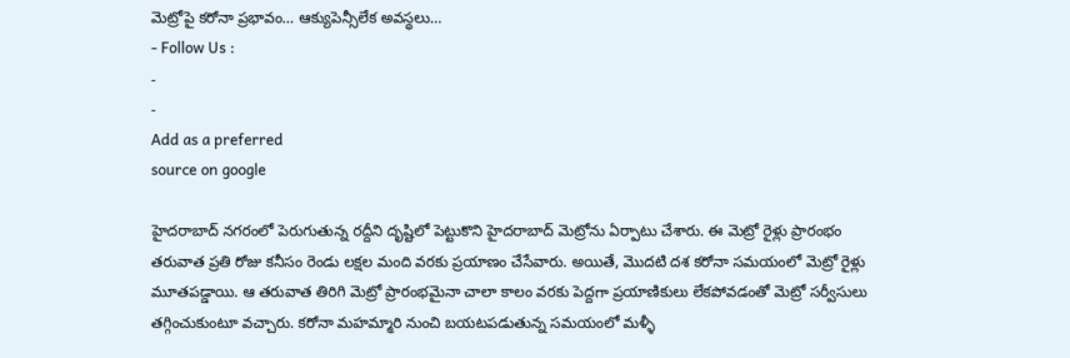మెట్రోపై కరోనా ప్రభావం… ఆక్యుపెన్సీలేక అవస్థలు…
- Follow Us :
-
-
Add as a preferred
source on google

హైదరాబాద్ నగరంలో పెరుగుతున్న రద్దీని దృష్టిలో పెట్టుకొని హైదరాబాద్ మెట్రోను ఏర్పాటు చేశారు. ఈ మెట్రో రైళ్లు ప్రారంభం తరువాత ప్రతి రోజు కనీసం రెండు లక్షల మంది వరకు ప్రయాణం చేసేవారు. అయితే, మొదటి దశ కరోనా సమయంలో మెట్రో రైళ్లు మూతపడ్డాయి. ఆ తరువాత తిరిగి మెట్రో ప్రారంభమైనా చాలా కాలం వరకు పెద్దగా ప్రయాణికులు లేకపోవడంతో మెట్రో సర్వీసులు తగ్గించుకుంటూ వచ్చారు. కరోనా మహమ్మారి నుంచి బయటపడుతున్న సమయంలో మళ్ళీ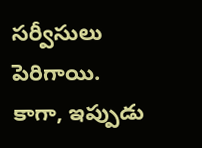సర్వీసులు పెరిగాయి.
కాగా, ఇప్పుడు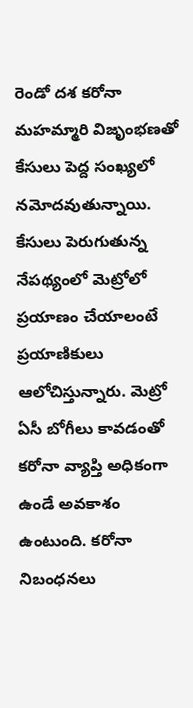రెండో దశ కరోనా మహమ్మారి విజృంభణతో కేసులు పెద్ద సంఖ్యలో నమోదవుతున్నాయి. కేసులు పెరుగుతున్న నేపథ్యంలో మెట్రోలో ప్రయాణం చేయాలంటే ప్రయాణికులు ఆలోచిస్తున్నారు. మెట్రో ఏసీ బోగీలు కావడంతో కరోనా వ్యాప్తి అధికంగా ఉండే అవకాశం ఉంటుంది. కరోనా నిబంధనలు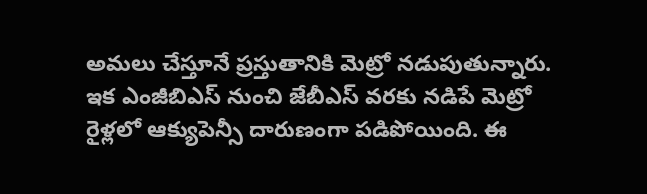అమలు చేస్తూనే ప్రస్తుతానికి మెట్రో నడుపుతున్నారు. ఇక ఎంజీబిఎస్ నుంచి జేబీఎస్ వరకు నడిపే మెట్రో రైళ్లలో ఆక్యుపెన్సీ దారుణంగా పడిపోయింది. ఈ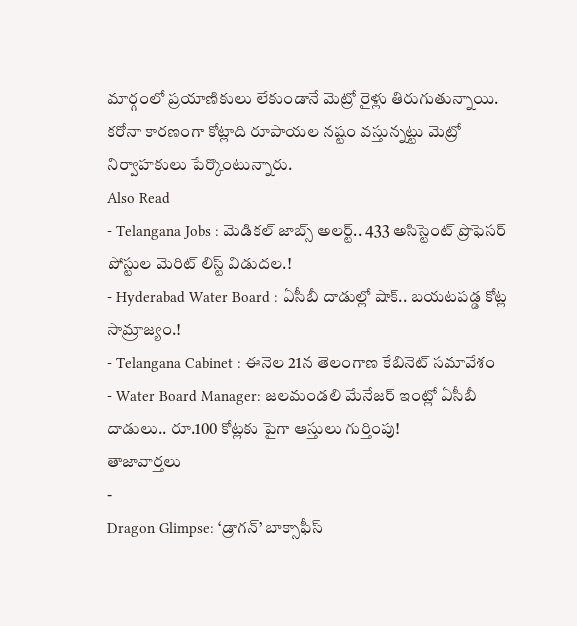మార్గంలో ప్రయాణికులు లేకుండానే మెట్రో రైళ్లు తిరుగుతున్నాయి. కరోనా కారణంగా కోట్లాది రూపాయల నష్టం వస్తున్నట్టు మెట్రో నిర్వాహకులు పేర్కొంటున్నారు.
Also Read
- Telangana Jobs : మెడికల్ జాబ్స్ అలర్ట్.. 433 అసిస్టెంట్ ప్రొఫెసర్ పోస్టుల మెరిట్ లిస్ట్ విడుదల.!
- Hyderabad Water Board : ఏసీబీ దాడుల్లో షాక్.. బయటపడ్డ కోట్ల సామ్రాజ్యం.!
- Telangana Cabinet : ఈనెల 21న తెలంగాణ కేబినెట్ సమావేశం
- Water Board Manager: జలమండలి మేనేజర్ ఇంట్లో ఏసీబీ దాడులు.. రూ.100 కోట్లకు పైగా ఆస్తులు గుర్తింపు!
తాజావార్తలు
-
Dragon Glimpse: ‘డ్రాగన్’ బాక్సాఫీస్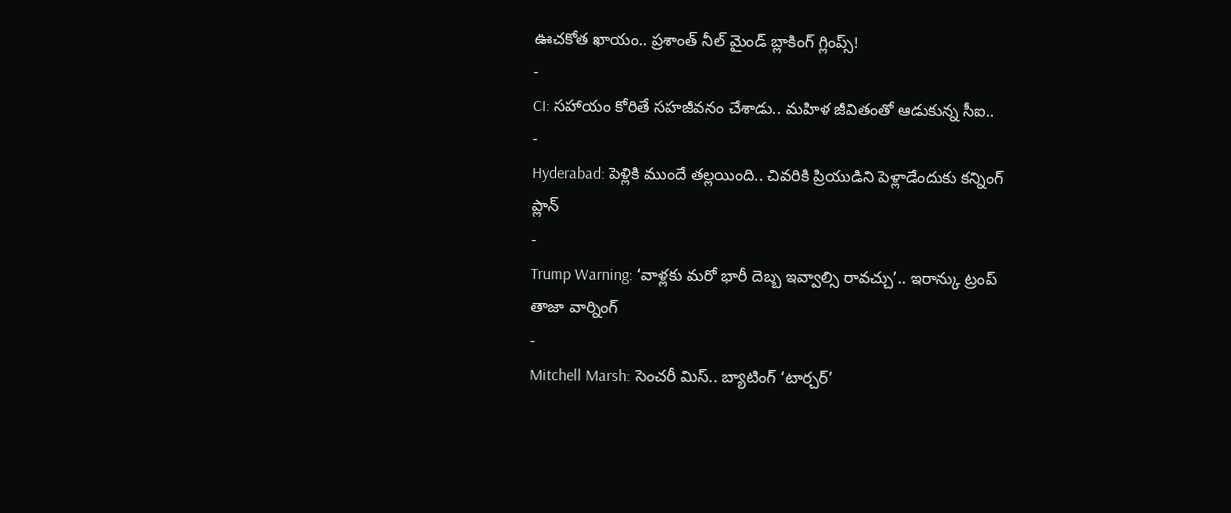ఊచకోత ఖాయం.. ప్రశాంత్ నీల్ మైండ్ బ్లాకింగ్ గ్లింప్స్!
-
CI: సహాయం కోరితే సహజీవనం చేశాడు.. మహిళ జీవితంతో ఆడుకున్న సీఐ..
-
Hyderabad: పెళ్లికి ముందే తల్లయింది.. చివరికి ప్రియుడిని పెళ్లాడేందుకు కన్నింగ్ ప్లాన్
-
Trump Warning: ‘వాళ్లకు మరో భారీ దెబ్బ ఇవ్వాల్సి రావచ్చు’.. ఇరాన్కు ట్రంప్ తాజా వార్నింగ్
-
Mitchell Marsh: సెంచరీ మిస్.. బ్యాటింగ్ ‘టార్చర్’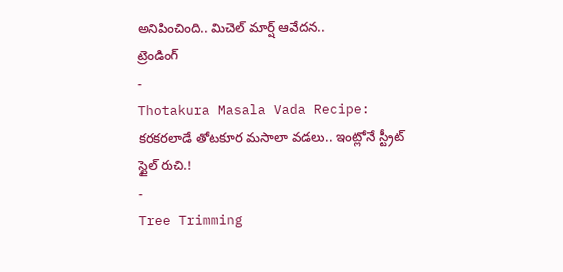అనిపించింది.. మిచెల్ మార్ష్ ఆవేదన..
ట్రెండింగ్
-
Thotakura Masala Vada Recipe: కరకరలాడే తోటకూర మసాలా వడలు.. ఇంట్లోనే స్ట్రీట్ స్టైల్ రుచి.!
-
Tree Trimming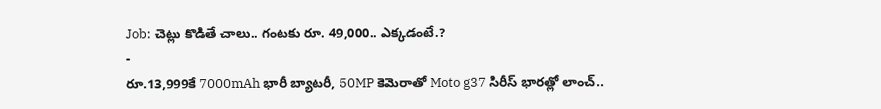Job: చెట్లు కొడితే చాలు.. గంటకు రూ. 49,000.. ఎక్కడంటే.?
-
రూ.13,999కే 7000mAh భారీ బ్యాటరీ, 50MP కెమెరాతో Moto g37 సిరీస్ భారత్లో లాంచ్..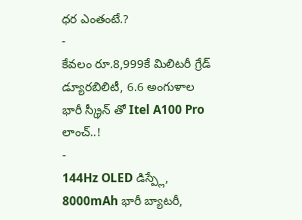ధర ఎంతంటే.?
-
కేవలం రూ.8,999కే మిలిటరీ గ్రేడ్ డ్యూరబిలిటీ, 6.6 అంగుళాల భారీ స్క్రీన్ తో Itel A100 Pro లాంచ్..!
-
144Hz OLED డిస్ప్లే, 8000mAh భారీ బ్యాటరీ,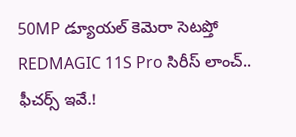50MP డ్యూయల్ కెమెరా సెటప్తో REDMAGIC 11S Pro సిరీస్ లాంచ్.. ఫీచర్స్ ఇవే.!